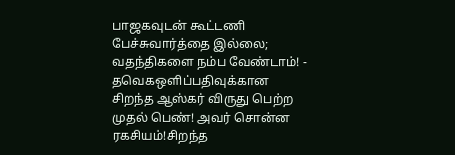பாஜகவுடன் கூட்டணி பேச்சுவார்த்தை இல்லை; வதந்திகளை நம்ப வேண்டாம்! - தவெகஒளிப்பதிவுக்கான சிறந்த ஆஸ்கர் விருது பெற்ற முதல் பெண்! அவர் சொன்ன ரகசியம்!சிறந்த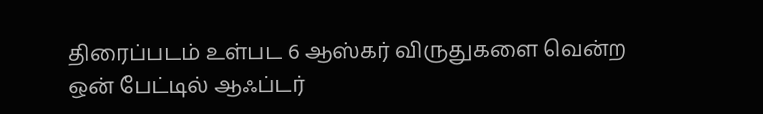திரைப்படம் உள்பட 6 ஆஸ்கர் விருதுகளை வென்ற ஒன் பேட்டில் ஆஃப்டர்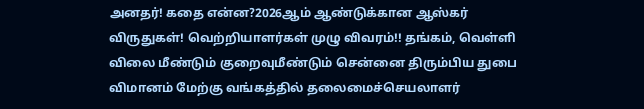அனதர்! கதை என்ன?2026ஆம் ஆண்டுக்கான ஆஸ்கர் விருதுகள்! வெற்றியாளர்கள் முழு விவரம்!! தங்கம், வெள்ளி விலை மீண்டும் குறைவுமீண்டும் சென்னை திரும்பிய துபை விமானம் மேற்கு வங்கத்தில் தலைமைச்செயலாளர்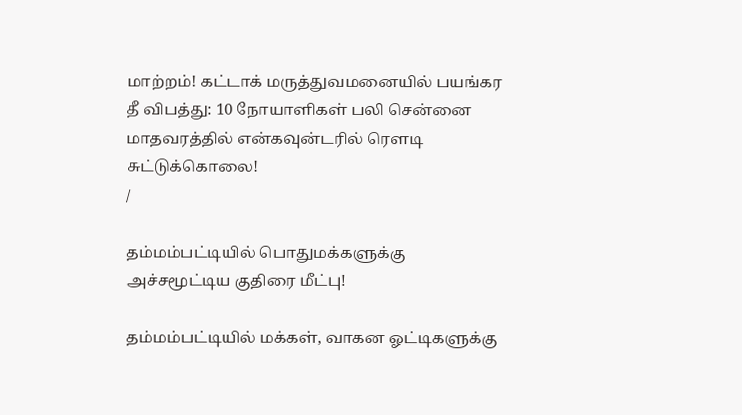மாற்றம்! கட்டாக் மருத்துவமனையில் பயங்கர தீ விபத்து: 10 நோயாளிகள் பலி சென்னை மாதவரத்தில் என்கவுன்டரில் ரௌடி சுட்டுக்கொலை!
/

தம்மம்பட்டியில் பொதுமக்களுக்கு அச்சமூட்டிய குதிரை மீட்பு!

தம்மம்பட்டியில் மக்கள், வாகன ஓட்டிகளுக்கு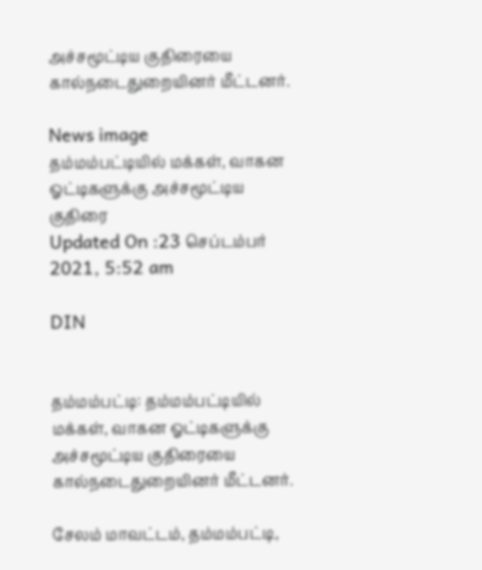அச்சமூட்டிய குதிரையை கால்நடைதுறையினர் மீட்டனர்.

News image
தம்மம்பட்டியில் மக்கள், வாகன ஓட்டிகளுக்கு அச்சமூட்டிய குதிரை
Updated On :23 செப்டம்பர் 2021, 5:52 am

DIN


தம்மம்பட்டி: தம்மம்பட்டியில் மக்கள், வாகன ஓட்டிகளுக்கு அச்சமூட்டிய குதிரையை கால்நடைதுறையினர் மீட்டனர்.

சேலம் மாவட்டம், தம்மம்பட்டி,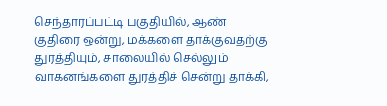செந்தாரப்பட்டி பகுதியில், ஆண் குதிரை ஒன்று, மக்களை தாக்குவதற்கு துரத்தியும், சாலையில் செல்லும் வாகனங்களை துரத்திச் சென்று தாக்கி,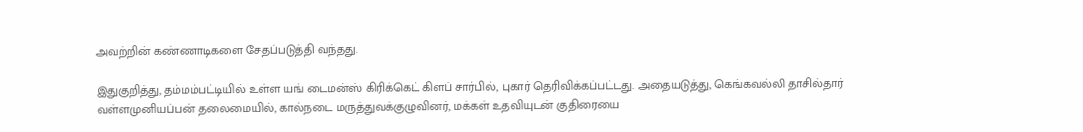அவற்றின் கண்ணாடிகளை சேதப்படுத்தி வந்தது.

இதுகுறித்து, தம்மம்பட்டியில் உள்ள யங் டைமன்ஸ் கிரிக்கெட் கிளப் சார்பில், புகார் தெரிவிக்கப்பட்டது. அதையடுத்து, கெங்கவல்லி தாசில்தார் வள்ளமுனியப்பன் தலைமையில், கால்நடை மருத்துவக்குழுவினர், மக்கள் உதவியுடன் குதிரையை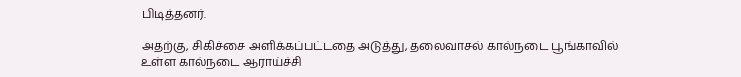பிடித்தனர்.

அதற்கு, சிகிச்சை அளிக்கப்பட்டதை அடுத்து, தலைவாசல் கால்நடை பூங்காவில் உள்ள கால்நடை ஆராய்ச்சி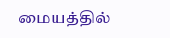மையத்தில்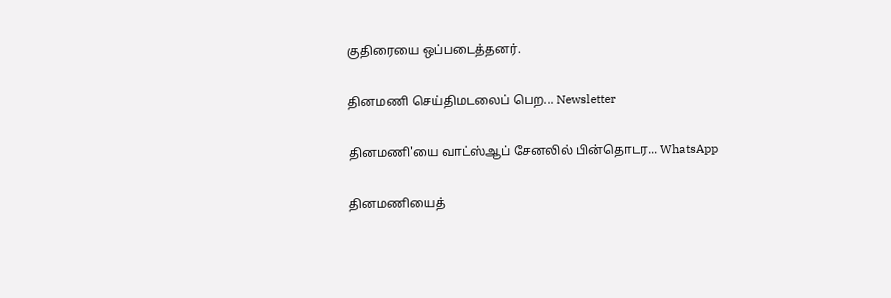குதிரையை ஒப்படைத்தனர்.

தினமணி செய்திமடலைப் பெற... Newsletter

தினமணி'யை வாட்ஸ்ஆப் சேனலில் பின்தொடர... WhatsApp

தினமணியைத்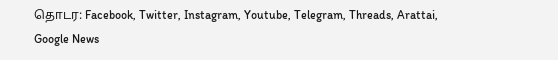தொடர: Facebook, Twitter, Instagram, Youtube, Telegram, Threads, Arattai, Google News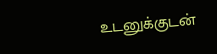உடனுக்குடன்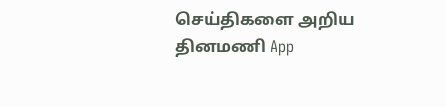செய்திகளை அறிய தினமணி App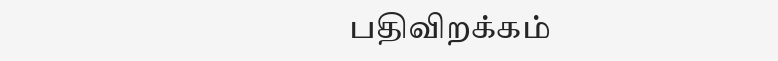பதிவிறக்கம்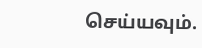செய்யவும்.